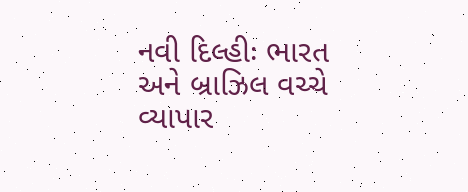નવી દિલ્હીઃ ભારત અને બ્રાઝિલ વચ્ચે વ્યાપાર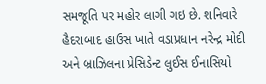સમજૂતિ પર મહોર લાગી ગઇ છે. શનિવારે હૈદરાબાદ હાઉસ ખાતે વડાપ્રધાન નરેન્દ્ર મોદી અને બ્રાઝિલના પ્રેસિડેન્ટ લુઈસ ઈનાસિયો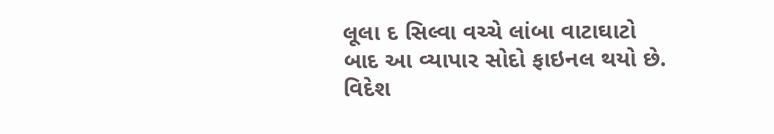લૂલા દ સિલ્વા વચ્ચે લાંબા વાટાઘાટો બાદ આ વ્યાપાર સોદો ફાઇનલ થયો છે.
વિદેશ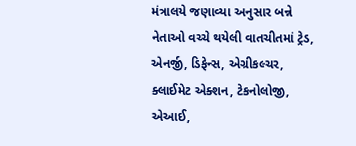મંત્રાલયે જણાવ્યા અનુસાર બન્ને નેતાઓ વચ્ચે થયેલી વાતચીતમાં ટ્રેડ, એનર્જી, ડિફેન્સ, એગ્રીકલ્ચર, ક્લાઈમેટ એક્શન, ટેકનોલોજી, એઆઈ,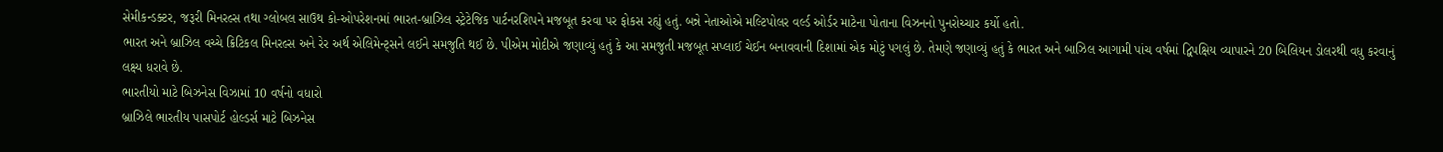સેમીકન્ડક્ટર, જરૂરી મિનરલ્સ તથા ગ્લોબલ સાઉથ કો-ઓપરેશનમાં ભારત-બ્રાઝિલ સ્ટ્રેટેજિક પાર્ટનરશિપને મજબૂત કરવા પર ફોકસ રહ્યું હતું. બન્ને નેતાઓએ મલ્ટિપોલર વર્લ્ડ ઓર્ડર માટેના પોતાના વિઝનનો પુનરોચ્ચાર કર્યો હતો.
ભારત અને બ્રાઝિલ વચ્ચે ક્રિટિકલ મિનરલ્સ અને રેર અર્થ એલિમેન્ટ્સને લઈને સમજુતિ થઈ છે. પીએમ મોદીએ જણાવ્યું હતું કે આ સમજુતી મજબૂત સપ્લાઈ ચેઈન બનાવવાની દિશામાં એક મોટું પગલું છે. તેમણે જણાવ્યું હતું કે ભારત અને બાઝિલ આગામી પાંચ વર્ષમાં દ્વિપક્ષિય વ્યાપારને 20 બિલિયન ડોલરથી વધુ કરવાનું લક્ષ્ય ધરાવે છે.
ભારતીયો માટે બિઝનેસ વિઝામાં 10 વર્ષનો વધારો
બ્રાઝિલે ભારતીય પાસપોર્ટ હોલ્ડર્સ માટે બિઝનેસ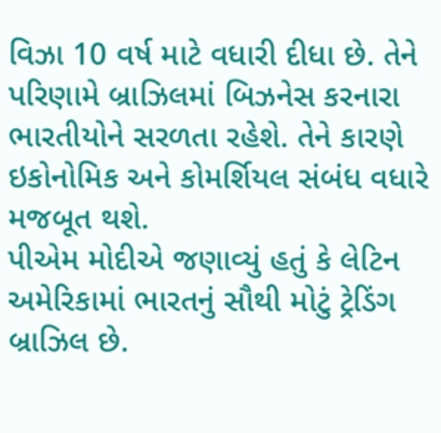વિઝા 10 વર્ષ માટે વધારી દીધા છે. તેને પરિણામે બ્રાઝિલમાં બિઝનેસ કરનારા ભારતીયોને સરળતા રહેશે. તેને કારણે ઇકોનોમિક અને કોમર્શિયલ સંબંધ વધારે મજબૂત થશે.
પીએમ મોદીએ જણાવ્યું હતું કે લેટિન અમેરિકામાં ભારતનું સૌથી મોટું ટ્રેડિંગ બ્રાઝિલ છે.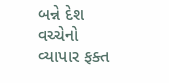બન્ને દેશ વચ્ચેનો વ્યાપાર ફક્ત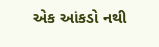એક આંકડો નથી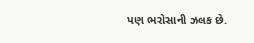પણ ભરોસાની ઝલક છે.